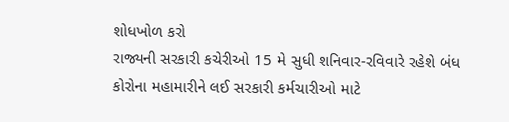શોધખોળ કરો
રાજ્યની સરકારી કચેરીઓ 15 મે સુધી શનિવાર-રવિવારે રહેશે બંધ
કોરોના મહામારીને લઈ સરકારી કર્મચારીઓ માટે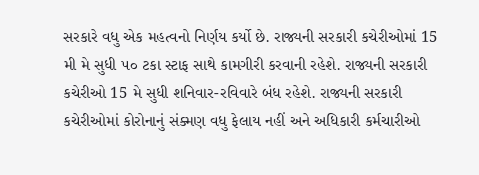સરકારે વધુ એક મહત્વનો નિર્ણય કર્યો છે. રાજ્યની સરકારી કચેરીઓમાં 15 મી મે સુધી ૫૦ ટકા સ્ટાફ સાથે કામગીરી કરવાની રહેશે. રાજ્યની સરકારી કચેરીઓ 15 મે સુધી શનિવાર-રવિવારે બંધ રહેશે. રાજ્યની સરકારી કચેરીઓમાં કોરોનાનું સંક્મણ વધુ ફેલાય નહીં અને અધિકારી કર્મચારીઓ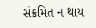સંક્રમિત ન થાય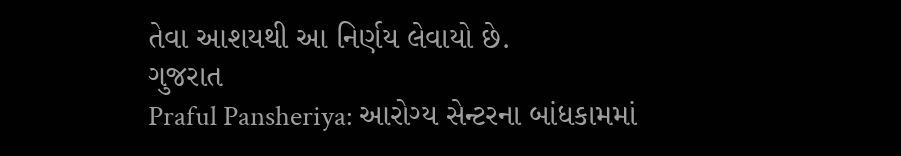તેવા આશયથી આ નિર્ણય લેવાયો છે.
ગુજરાત
Praful Pansheriya: આરોગ્ય સેન્ટરના બાંધકામમાં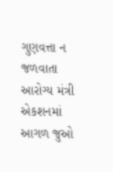ગુણવત્તા ન જળવાતા આરોગ્ય મંત્રી એકશનમાં
આગળ જુઓ